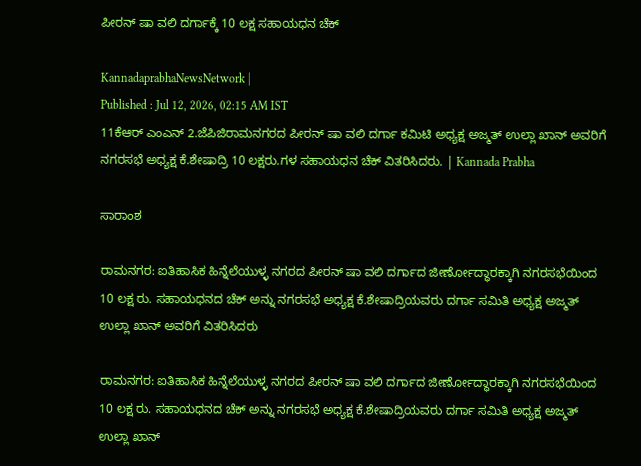ಪೀರನ್ ಷಾ ವಲಿ ದರ್ಗಾಕ್ಕೆ 10 ಲಕ್ಷ ಸಹಾಯಧನ ಚೆಕ್

KannadaprabhaNewsNetwork |
Published : Jul 12, 2026, 02:15 AM IST
11ಕೆಆರ್ ಎಂಎನ್ 2.ಜೆಪಿಜಿರಾಮನಗರದ ಪೀರನ್ ಷಾ ವಲಿ ದರ್ಗಾ ಕಮಿಟಿ ಅಧ್ಯಕ್ಷ ಅಜ್ಮತ್ ಉಲ್ಲಾ ಖಾನ್ ಅವರಿಗೆ ನಗರಸಭೆ ಅಧ್ಯಕ್ಷ ಕೆ.ಶೇಷಾದ್ರಿ 10 ಲಕ್ಷರು.ಗಳ ಸಹಾಯಧನ ಚೆಕ್ ವಿತರಿಸಿದರು. | Kannada Prabha

ಸಾರಾಂಶ

ರಾಮನಗರ: ಐತಿಹಾಸಿಕ ಹಿನ್ನೆಲೆಯುಳ್ಳ ನಗರದ ಪೀರನ್ ಷಾ ವಲಿ ದರ್ಗಾದ ಜೀರ್ಣೋದ್ಧಾರಕ್ಕಾಗಿ ನಗರಸಭೆಯಿಂದ 10 ಲಕ್ಷ ರು. ಸಹಾಯಧನದ ಚೆಕ್ ಅನ್ನು ನಗರಸಭೆ ಅಧ್ಯಕ್ಷ ಕೆ.ಶೇಷಾದ್ರಿಯವರು ದರ್ಗಾ ಸಮಿತಿ ಅಧ್ಯಕ್ಷ ಅಜ್ಮತ್ ಉಲ್ಲಾ ಖಾನ್ ಅವರಿಗೆ ವಿತರಿಸಿದರು

ರಾಮನಗರ: ಐತಿಹಾಸಿಕ ಹಿನ್ನೆಲೆಯುಳ್ಳ ನಗರದ ಪೀರನ್ ಷಾ ವಲಿ ದರ್ಗಾದ ಜೀರ್ಣೋದ್ಧಾರಕ್ಕಾಗಿ ನಗರಸಭೆಯಿಂದ 10 ಲಕ್ಷ ರು. ಸಹಾಯಧನದ ಚೆಕ್ ಅನ್ನು ನಗರಸಭೆ ಅಧ್ಯಕ್ಷ ಕೆ.ಶೇಷಾದ್ರಿಯವರು ದರ್ಗಾ ಸಮಿತಿ ಅಧ್ಯಕ್ಷ ಅಜ್ಮತ್ ಉಲ್ಲಾ ಖಾನ್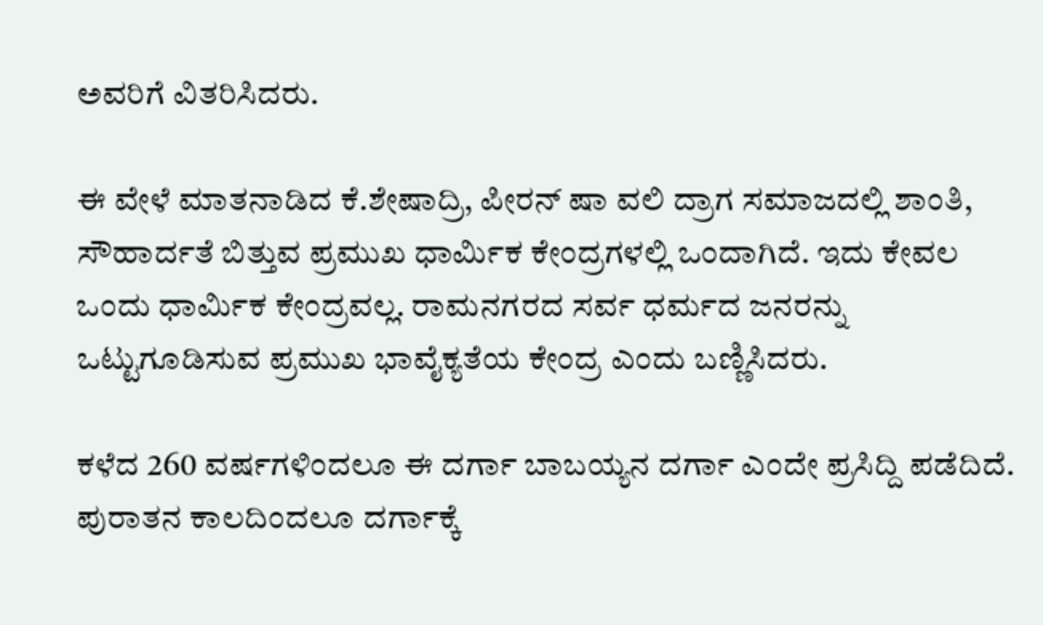ಅವರಿಗೆ ವಿತರಿಸಿದರು.

ಈ ವೇಳೆ ಮಾತನಾಡಿದ ಕೆ.ಶೇಷಾದ್ರಿ, ಪೀರನ್ ಷಾ ವಲಿ ದ್ರಾಗ ಸಮಾಜದಲ್ಲಿ ಶಾಂತಿ, ಸೌಹಾರ್ದತೆ ಬಿತ್ತುವ ಪ್ರಮುಖ ಧಾರ್ಮಿಕ ಕೇಂದ್ರಗಳಲ್ಲಿ ಒಂದಾಗಿದೆ. ಇದು ಕೇವಲ ಒಂದು ಧಾರ್ಮಿಕ ಕೇಂದ್ರವಲ್ಲ. ರಾಮನಗರದ ಸರ್ವ ಧರ್ಮದ ಜನರನ್ನು ಒಟ್ಟುಗೂಡಿಸುವ ಪ್ರಮುಖ ಭಾವೈಕ್ಯತೆಯ ಕೇಂದ್ರ ಎಂದು ಬಣ್ಣಿಸಿದರು.

ಕಳೆದ 260 ವರ್ಷಗಳಿಂದಲೂ ಈ ದರ್ಗಾ ಬಾಬಯ್ಯನ ದರ್ಗಾ ಎಂದೇ ಪ್ರಸಿದ್ದಿ ಪಡೆದಿದೆ. ಪುರಾತನ ಕಾಲದಿಂದಲೂ ದರ್ಗಾಕ್ಕೆ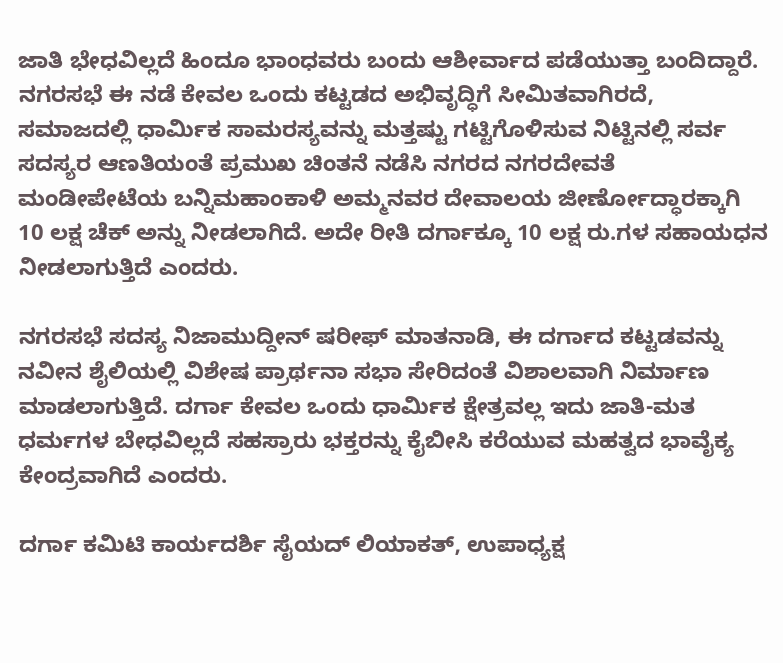ಜಾತಿ ಭೇಧವಿಲ್ಲದೆ ಹಿಂದೂ ಭಾಂಧವರು ಬಂದು ಆಶೀರ್ವಾದ ಪಡೆಯುತ್ತಾ ಬಂದಿದ್ದಾರೆ. ನಗರಸಭೆ ಈ ನಡೆ ಕೇವಲ ಒಂದು ಕಟ್ಟಡದ ಅಭಿವೃದ್ಧಿಗೆ ಸೀಮಿತವಾಗಿರದೆ, ಸಮಾಜದಲ್ಲಿ ಧಾರ್ಮಿಕ ಸಾಮರಸ್ಯವನ್ನು ಮತ್ತಷ್ಟು ಗಟ್ಟಿಗೊಳಿಸುವ ನಿಟ್ಟಿನಲ್ಲಿ ಸರ್ವ ಸದಸ್ಯರ ಆಣತಿಯಂತೆ ಪ್ರಮುಖ ಚಿಂತನೆ ನಡೆಸಿ ನಗರದ ನಗರದೇವತೆ ಮಂಡೀಪೇಟೆಯ ಬನ್ನಿಮಹಾಂಕಾಳಿ ಅಮ್ಮನವರ ದೇವಾಲಯ ಜೀರ್ಣೋದ್ಧಾರಕ್ಕಾಗಿ 10 ಲಕ್ಷ ಚೆಕ್ ಅನ್ನು ನೀಡಲಾಗಿದೆ. ಅದೇ ರೀತಿ ದರ್ಗಾಕ್ಕೂ 10 ಲಕ್ಷ ರು.ಗಳ ಸಹಾಯಧನ ನೀಡಲಾಗುತ್ತಿದೆ ಎಂದರು.

ನಗರಸಭೆ ಸದಸ್ಯ ನಿಜಾಮುದ್ದೀನ್ ಷರೀಫ್ ಮಾತನಾಡಿ, ಈ ದರ್ಗಾದ ಕಟ್ಟಡವನ್ನು ನವೀನ ಶೈಲಿಯಲ್ಲಿ ವಿಶೇಷ ಪ್ರಾರ್ಥನಾ ಸಭಾ ಸೇರಿದಂತೆ ವಿಶಾಲವಾಗಿ ನಿರ್ಮಾಣ ಮಾಡಲಾಗುತ್ತಿದೆ. ದರ್ಗಾ ಕೇವಲ ಒಂದು ಧಾರ್ಮಿಕ ಕ್ಷೇತ್ರವಲ್ಲ ಇದು ಜಾತಿ-ಮತ ಧರ್ಮಗಳ ಬೇಧವಿಲ್ಲದೆ ಸಹಸ್ರಾರು ಭಕ್ತರನ್ನು ಕೈಬೀಸಿ ಕರೆಯುವ ಮಹತ್ವದ ಭಾವೈಕ್ಯ ಕೇಂದ್ರವಾಗಿದೆ ಎಂದರು.

ದರ್ಗಾ ಕಮಿಟಿ ಕಾರ್ಯದರ್ಶಿ ಸೈಯದ್ ಲಿಯಾಕತ್, ಉಪಾಧ್ಯಕ್ಷ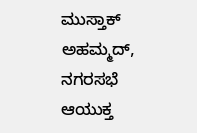ಮುಸ್ತಾಕ್ ಅಹಮ್ಮದ್, ನಗರಸಭೆ ಆಯುಕ್ತ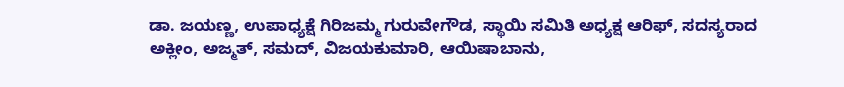ಡಾ. ಜಯಣ್ಣ, ಉಪಾಧ್ಯಕ್ಷೆ ಗಿರಿಜಮ್ಮ ಗುರುವೇಗೌಡ, ಸ್ಥಾಯಿ ಸಮಿತಿ ಅಧ್ಯಕ್ಷ ಆರಿಫ್, ಸದಸ್ಯರಾದ ಅಕ್ಲೀಂ, ಅಜ್ಮತ್, ಸಮದ್, ವಿಜಯಕುಮಾರಿ, ಆಯಿಷಾಬಾನು,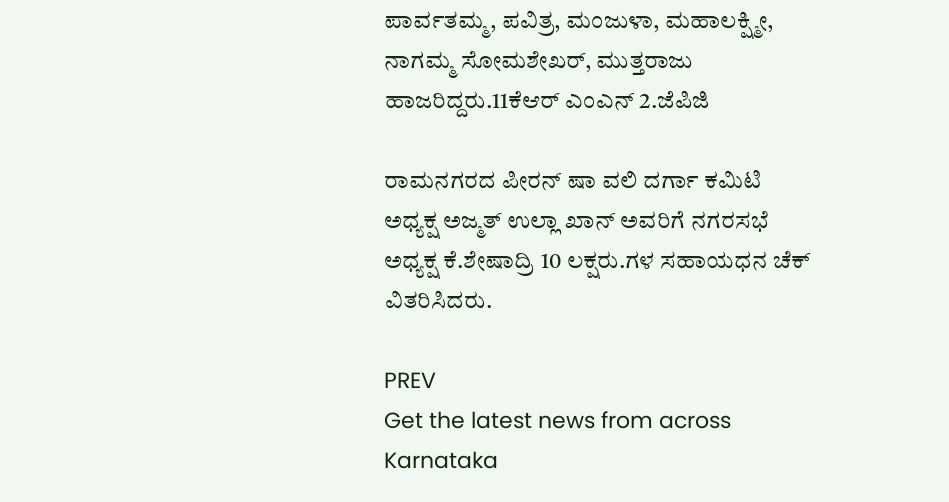ಪಾರ್ವತಮ್ಮ, ಪವಿತ್ರ, ಮಂಜುಳಾ, ಮಹಾಲಕ್ಷ್ಮೀ, ನಾಗಮ್ಮ ಸೋಮಶೇಖರ್, ಮುತ್ತರಾಜು ಹಾಜರಿದ್ದರು.11ಕೆಆರ್ ಎಂಎನ್ 2.ಜೆಪಿಜಿ

ರಾಮನಗರದ ಪೀರನ್ ಷಾ ವಲಿ ದರ್ಗಾ ಕಮಿಟಿ ಅಧ್ಯಕ್ಷ ಅಜ್ಮತ್ ಉಲ್ಲಾ ಖಾನ್ ಅವರಿಗೆ ನಗರಸಭೆ ಅಧ್ಯಕ್ಷ ಕೆ.ಶೇಷಾದ್ರಿ 10 ಲಕ್ಷರು.ಗಳ ಸಹಾಯಧನ ಚೆಕ್ ವಿತರಿಸಿದರು.

PREV
Get the latest news from across Karnataka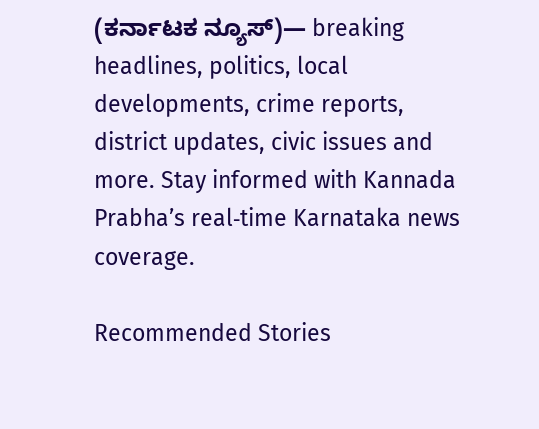(ಕರ್ನಾಟಕ ನ್ಯೂಸ್)— breaking headlines, politics, local developments, crime reports, district updates, civic issues and more. Stay informed with Kannada Prabha’s real‑time Karnataka news coverage.

Recommended Stories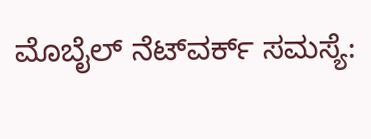ಮೊಬೈಲ್‌ ನೆಟ್‌ವರ್ಕ್‌ ಸಮಸ್ಯೆ: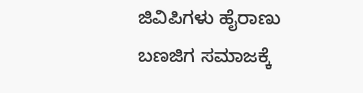ಜಿವಿಪಿಗಳು ಹೈರಾಣು
ಬಣಜಿಗ ಸಮಾಜಕ್ಕೆ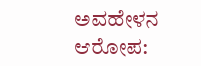ಅವಹೇಳನ ಆರೋಪ: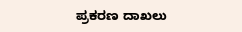ಪ್ರಕರಣ ದಾಖಲು